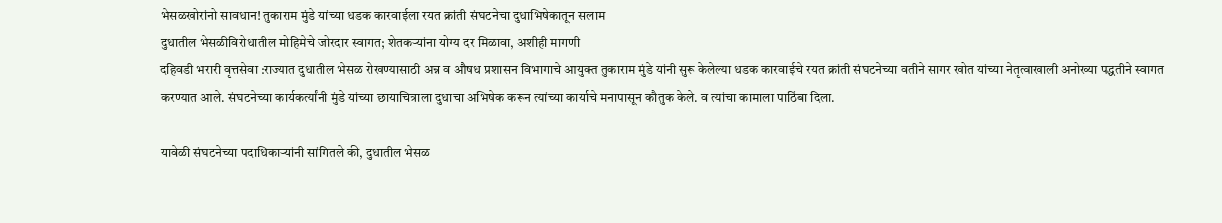भेसळखोरांनो सावधान! तुकाराम मुंडे यांच्या धडक कारवाईला रयत क्रांती संघटनेचा दुधाभिषेकातून सलाम
दुधातील भेसळीविरोधातील मोहिमेचे जोरदार स्वागत; शेतकऱ्यांना योग्य दर मिळावा, अशीही मागणी
दहिवडी भरारी वृत्तसेवा :राज्यात दुधातील भेसळ रोखण्यासाठी अन्न व औषध प्रशासन विभागाचे आयुक्त तुकाराम मुंडे यांनी सुरू केलेल्या धडक कारवाईचे रयत क्रांती संघटनेच्या वतीने सागर खोत यांच्या नेतृत्वाखाली अनोख्या पद्धतीने स्वागत करण्यात आले. संघटनेच्या कार्यकर्त्यांनी मुंडे यांच्या छायाचित्राला दुधाचा अभिषेक करून त्यांच्या कार्याचे मनापासून कौतुक केले. व त्यांचा कामाला पाठिंबा दिला.

यावेळी संघटनेच्या पदाधिकाऱ्यांनी सांगितले की, दुधातील भेसळ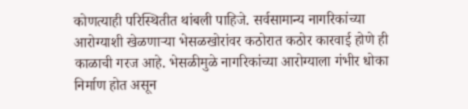कोणत्याही परिस्थितीत थांबली पाहिजे. सर्वसामान्य नागरिकांच्या आरोग्याशी खेळणाऱ्या भेसळखोरांवर कठोरात कठोर कारवाई होणे ही काळाची गरज आहे. भेसळीमुळे नागरिकांच्या आरोग्याला गंभीर धोका निर्माण होत असून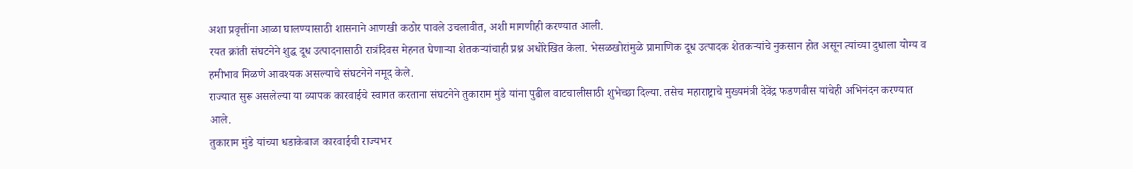अशा प्रवृत्तींना आळा घालण्यासाठी शासनाने आणखी कठोर पावले उचलावीत, अशी मागणीही करण्यात आली.
रयत क्रांती संघटनेने शुद्ध दूध उत्पादनासाठी रात्रंदिवस मेहनत घेणाऱ्या शेतकऱ्यांचाही प्रश्न अधोरेखित केला. भेसळखोरांमुळे प्रामाणिक दूध उत्पादक शेतकऱ्यांचे नुकसान होत असून त्यांच्या दुधाला योग्य व हमीभाव मिळणे आवश्यक असल्याचे संघटनेने नमूद केले.
राज्यात सुरू असलेल्या या व्यापक कारवाईचे स्वागत करताना संघटनेने तुकाराम मुंडे यांना पुढील वाटचालीसाठी शुभेच्छा दिल्या. तसेच महाराष्ट्राचे मुख्यमंत्री देवेंद्र फडणवीस यांचेही अभिनंदन करण्यात आले.
तुकाराम मुंडे यांच्या धडाकेबाज कारवाईची राज्यभर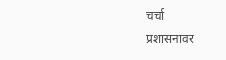चर्चा
प्रशासनावर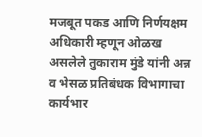मजबूत पकड आणि निर्णयक्षम अधिकारी म्हणून ओळख असलेले तुकाराम मुंडे यांनी अन्न व भेसळ प्रतिबंधक विभागाचा कार्यभार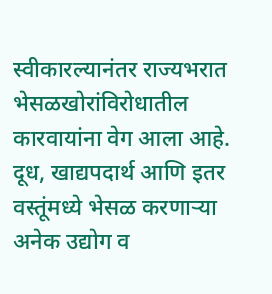स्वीकारल्यानंतर राज्यभरात भेसळखोरांविरोधातील कारवायांना वेग आला आहे. दूध, खाद्यपदार्थ आणि इतर वस्तूंमध्ये भेसळ करणाऱ्या अनेक उद्योग व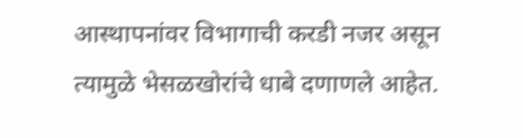आस्थापनांवर विभागाची करडी नजर असून त्यामुळे भेसळखोरांचे धाबे दणाणले आहेत.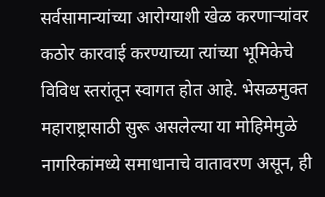सर्वसामान्यांच्या आरोग्याशी खेळ करणाऱ्यांवर कठोर कारवाई करण्याच्या त्यांच्या भूमिकेचे विविध स्तरांतून स्वागत होत आहे. भेसळमुक्त महाराष्ट्रासाठी सुरू असलेल्या या मोहिमेमुळे नागरिकांमध्ये समाधानाचे वातावरण असून, ही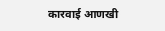कारवाई आणखी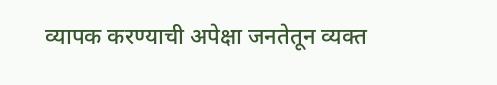व्यापक करण्याची अपेक्षा जनतेतून व्यक्त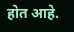होत आहे.